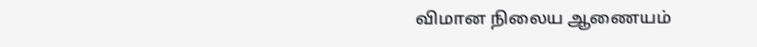விமான நிலைய ஆணையம்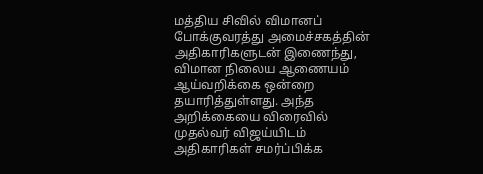மத்திய சிவில் விமானப் போக்குவரத்து அமைச்சகத்தின் அதிகாரிகளுடன் இணைந்து, விமான நிலைய ஆணையம் ஆய்வறிக்கை ஒன்றை தயாரித்துள்ளது. அந்த அறிக்கையை விரைவில் முதல்வர் விஜய்யிடம் அதிகாரிகள் சமர்ப்பிக்க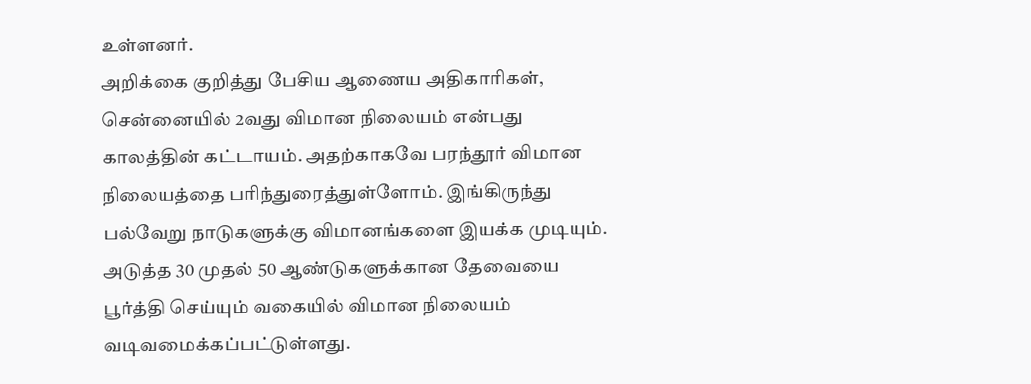உள்ளனர்.
அறிக்கை குறித்து பேசிய ஆணைய அதிகாரிகள், சென்னையில் 2வது விமான நிலையம் என்பது காலத்தின் கட்டாயம். அதற்காகவே பரந்தூர் விமான நிலையத்தை பரிந்துரைத்துள்ளோம். இங்கிருந்து பல்வேறு நாடுகளுக்கு விமானங்களை இயக்க முடியும்.
அடுத்த 30 முதல் 50 ஆண்டுகளுக்கான தேவையை பூர்த்தி செய்யும் வகையில் விமான நிலையம் வடிவமைக்கப்பட்டுள்ளது.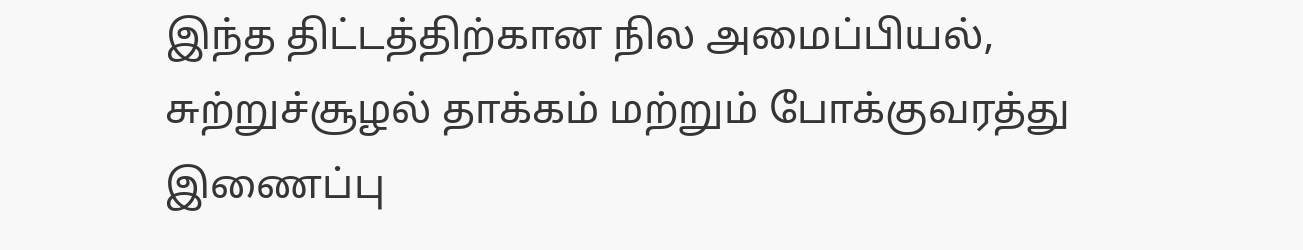இந்த திட்டத்திற்கான நில அமைப்பியல், சுற்றுச்சூழல் தாக்கம் மற்றும் போக்குவரத்து இணைப்பு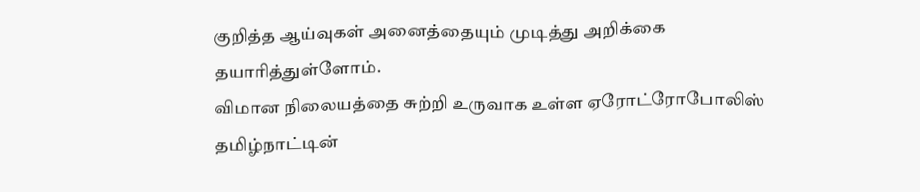குறித்த ஆய்வுகள் அனைத்தையும் முடித்து அறிக்கை தயாரித்துள்ளோம்.
விமான நிலையத்தை சுற்றி உருவாக உள்ள ஏரோட்ரோபோலிஸ் தமிழ்நாட்டின்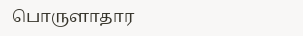பொருளாதார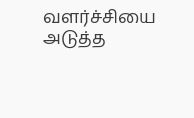வளர்ச்சியை அடுத்த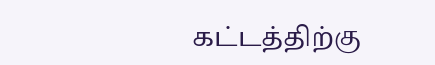கட்டத்திற்கு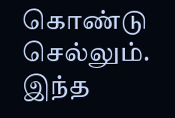கொண்டு செல்லும். இந்த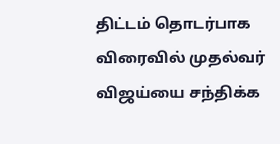திட்டம் தொடர்பாக விரைவில் முதல்வர் விஜய்யை சந்திக்க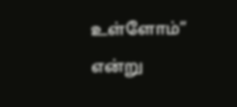உள்ளோம்” என்று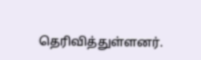தெரிவித்துள்ளனர்.